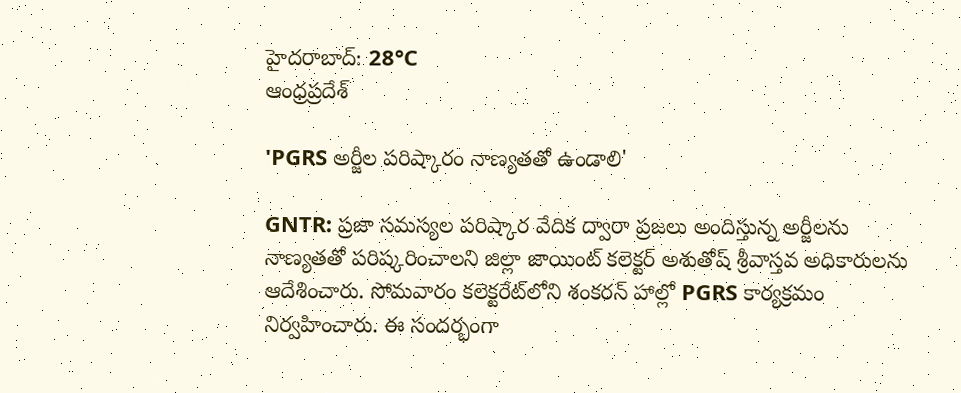హైదరాబాద్: 28°C
ఆంధ్రప్రదేశ్

'PGRS అర్జీల పరిష్కారం నాణ్యతతో ఉండాలి'

GNTR: ప్రజా సమస్యల పరిష్కార వేదిక ద్వారా ప్రజలు అందిస్తున్న అర్జీలను నాణ్యతతో పరిష్కరించాలని జిల్లా జాయింట్‌ కలెక్టర్‌ అశుతోష్‌ శ్రీవాస్తవ అధికారులను ఆదేశించారు. సోమవారం కలెక్టరేట్‌లోని శంకరన్‌ హాల్లో PGRS కార్యక్రమం నిర్వహించారు. ఈ సందర్భంగా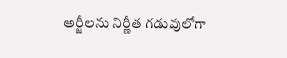అర్జీలను నిర్ణీత గడువులోగా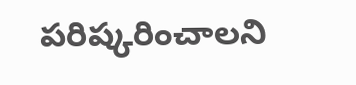పరిష్కరించాలని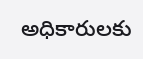అధికారులకు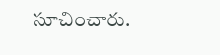సూచించారు.